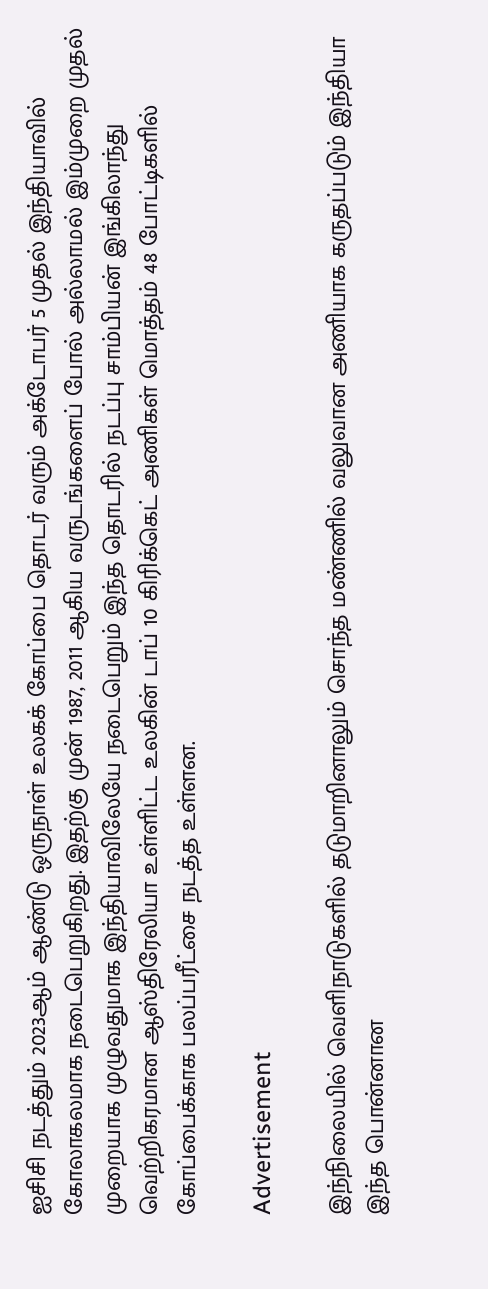ஐசிசி நடத்தும் 2023ஆம் ஆண்டு ஒருநாள் உலகக் கோப்பை தொடர் வரும் அக்டோபர் 5 முதல் இந்தியாவில் கோலாகலமாக நடைபெறுகிறது. இதற்கு முன் 1987, 2011 ஆகிய வருடங்களைப் போல் அல்லாமல் இம்முறை முதல் முறையாக முழுவதுமாக இந்தியாவிலேயே நடைபெறும் இந்த தொடரில் நடப்பு சாம்பியன் இங்கிலாந்து வெற்றிகரமான ஆஸ்திரேலியா உள்ளிட்ட உலகின் டாப் 10 கிரிக்கெட் அணிகள் மொத்தம் 48 போட்டிகளில் கோப்பைக்காக பலப்பரீட்சை நடத்த உள்ளன.

Advertisement

இந்நிலையில் வெளிநாடுகளில் தடுமாறினாலும் சொந்த மண்ணில் வலுவான அணியாக கருதப்படும் இந்தியா இந்த பொன்னான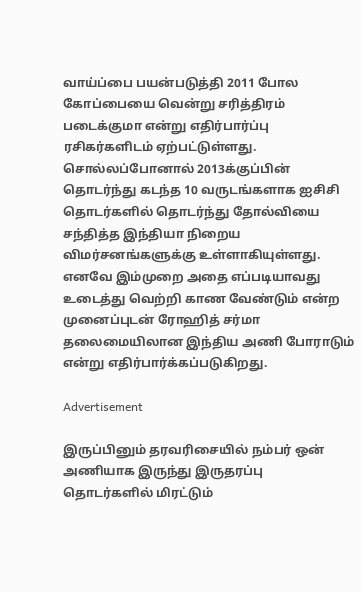வாய்ப்பை பயன்படுத்தி 2011 போல கோப்பையை வென்று சரித்திரம் படைக்குமா என்று எதிர்பார்ப்பு ரசிகர்களிடம் ஏற்பட்டுள்ளது. சொல்லப்போனால் 2013க்குப்பின் தொடர்ந்து கடந்த 10 வருடங்களாக ஐசிசி தொடர்களில் தொடர்ந்து தோல்வியை சந்தித்த இந்தியா நிறைய விமர்சனங்களுக்கு உள்ளாகியுள்ளது. எனவே இம்முறை அதை எப்படியாவது உடைத்து வெற்றி காண வேண்டும் என்ற முனைப்புடன் ரோஹித் சர்மா தலைமையிலான இந்திய அணி போராடும் என்று எதிர்பார்க்கப்படுகிறது.

Advertisement

இருப்பினும் தரவரிசையில் நம்பர் ஒன் அணியாக இருந்து இருதரப்பு தொடர்களில் மிரட்டும்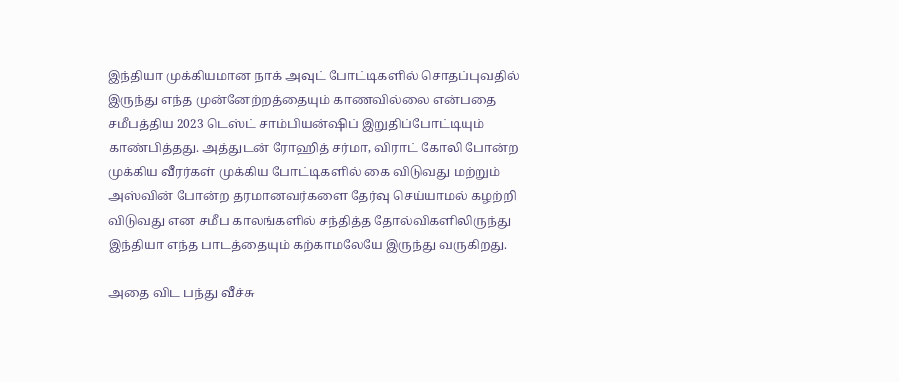இந்தியா முக்கியமான நாக் அவுட் போட்டிகளில் சொதப்புவதில் இருந்து எந்த முன்னேற்றத்தையும் காணவில்லை என்பதை சமீபத்திய 2023 டெஸ்ட் சாம்பியன்ஷிப் இறுதிப்போட்டியும் காண்பித்தது. அத்துடன் ரோஹித் சர்மா, விராட் கோலி போன்ற முக்கிய வீரர்கள் முக்கிய போட்டிகளில் கை விடுவது மற்றும் அஸ்வின் போன்ற தரமானவர்களை தேர்வு செய்யாமல் கழற்றி விடுவது என சமீப காலங்களில் சந்தித்த தோல்விகளிலிருந்து இந்தியா எந்த பாடத்தையும் கற்காமலேயே இருந்து வருகிறது.

அதை விட பந்து வீச்சு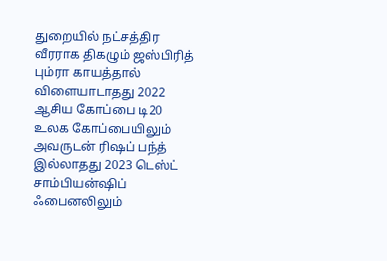துறையில் நட்சத்திர வீரராக திகழும் ஜஸ்பிரித் பும்ரா காயத்தால் விளையாடாதது 2022 ஆசிய கோப்பை டி20 உலக கோப்பையிலும் அவருடன் ரிஷப் பந்த் இல்லாதது 2023 டெஸ்ட் சாம்பியன்ஷிப் ஃபைனலிலும்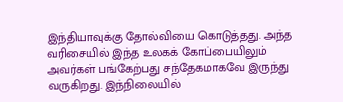இந்தியாவுக்கு தோல்வியை கொடுத்தது. அந்த வரிசையில் இந்த உலகக் கோப்பையிலும் அவர்கள் பங்கேற்பது சந்தேகமாகவே இருந்து வருகிறது. இந்நிலையில்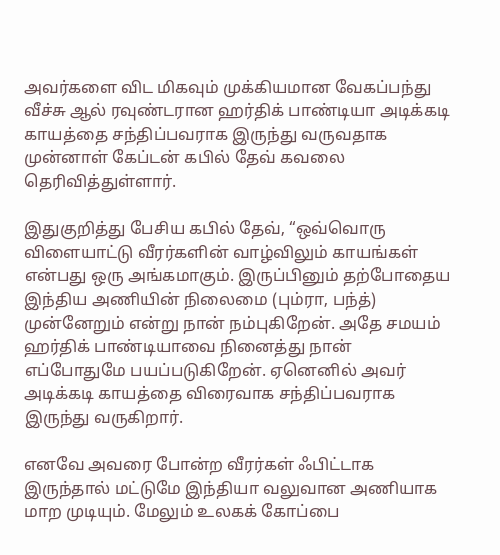அவர்களை விட மிகவும் முக்கியமான வேகப்பந்து வீச்சு ஆல் ரவுண்டரான ஹர்திக் பாண்டியா அடிக்கடி காயத்தை சந்திப்பவராக இருந்து வருவதாக முன்னாள் கேப்டன் கபில் தேவ் கவலை தெரிவித்துள்ளார்.

இதுகுறித்து பேசிய கபில் தேவ், “ஒவ்வொரு விளையாட்டு வீரர்களின் வாழ்விலும் காயங்கள் என்பது ஒரு அங்கமாகும். இருப்பினும் தற்போதைய இந்திய அணியின் நிலைமை (பும்ரா, பந்த்) முன்னேறும் என்று நான் நம்புகிறேன். அதே சமயம் ஹர்திக் பாண்டியாவை நினைத்து நான் எப்போதுமே பயப்படுகிறேன். ஏனெனில் அவர் அடிக்கடி காயத்தை விரைவாக சந்திப்பவராக இருந்து வருகிறார்.

எனவே அவரை போன்ற வீரர்கள் ஃபிட்டாக இருந்தால் மட்டுமே இந்தியா வலுவான அணியாக மாற முடியும். மேலும் உலகக் கோப்பை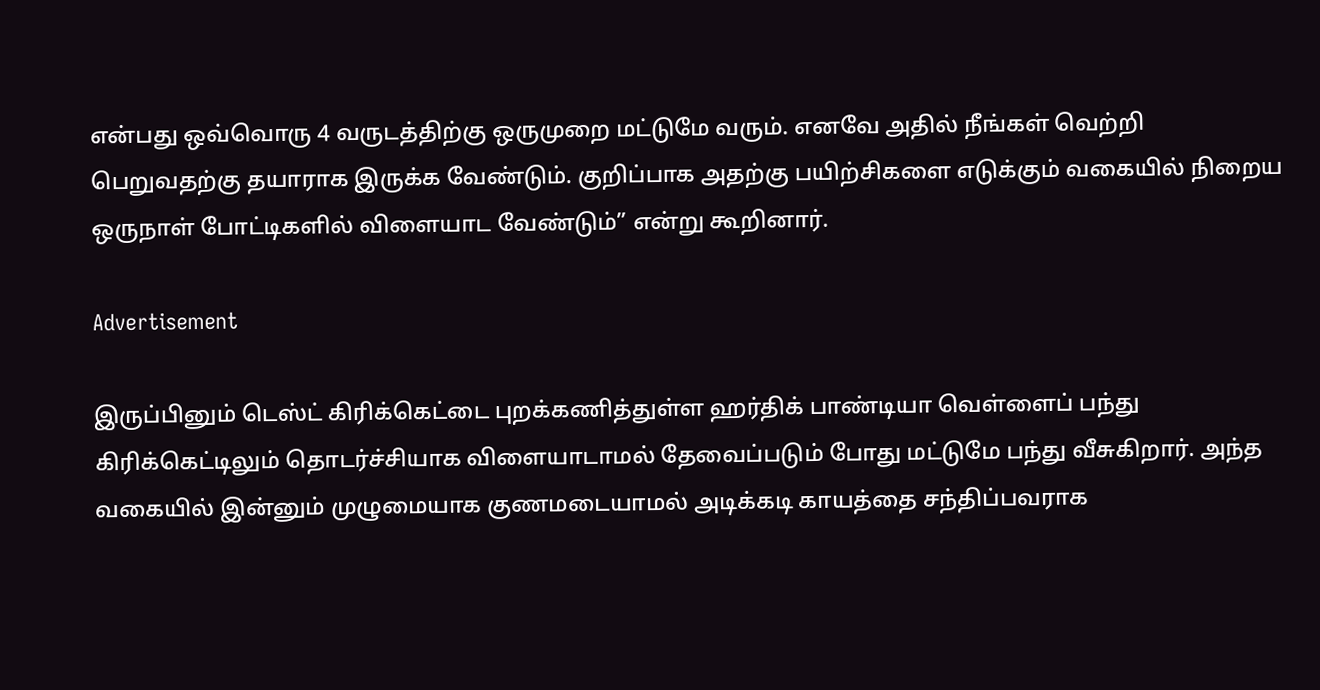என்பது ஒவ்வொரு 4 வருடத்திற்கு ஒருமுறை மட்டுமே வரும். எனவே அதில் நீங்கள் வெற்றி பெறுவதற்கு தயாராக இருக்க வேண்டும். குறிப்பாக அதற்கு பயிற்சிகளை எடுக்கும் வகையில் நிறைய ஒருநாள் போட்டிகளில் விளையாட வேண்டும்” என்று கூறினார்.

Advertisement

இருப்பினும் டெஸ்ட் கிரிக்கெட்டை புறக்கணித்துள்ள ஹர்திக் பாண்டியா வெள்ளைப் பந்து கிரிக்கெட்டிலும் தொடர்ச்சியாக விளையாடாமல் தேவைப்படும் போது மட்டுமே பந்து வீசுகிறார். அந்த வகையில் இன்னும் முழுமையாக குணமடையாமல் அடிக்கடி காயத்தை சந்திப்பவராக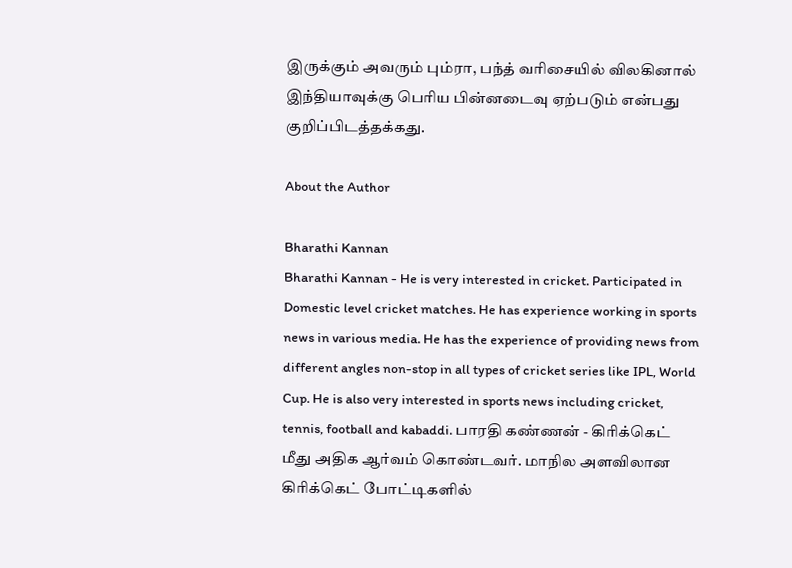இருக்கும் அவரும் பும்ரா, பந்த் வரிசையில் விலகினால் இந்தியாவுக்கு பெரிய பின்னடைவு ஏற்படும் என்பது குறிப்பிடத்தக்கது.

About the Author

Bharathi Kannan
Bharathi Kannan - He is very interested in cricket. Participated in Domestic level cricket matches. He has experience working in sports news in various media. He has the experience of providing news from different angles non-stop in all types of cricket series like IPL, World Cup. He is also very interested in sports news including cricket, tennis, football and kabaddi. பாரதி கண்ணன் - கிரிக்கெட் மீது அதிக ஆர்வம் கொண்டவர். மாநில அளவிலான கிரிக்கெட் போட்டிகளில்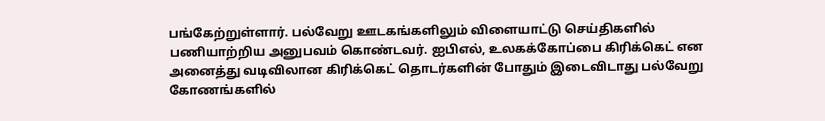பங்கேற்றுள்ளார். பல்வேறு ஊடகங்களிலும் விளையாட்டு செய்திகளில் பணியாற்றிய அனுபவம் கொண்டவர். ஐபிஎல், உலகக்கோப்பை கிரிக்கெட் என அனைத்து வடிவிலான கிரிக்கெட் தொடர்களின் போதும் இடைவிடாது பல்வேறு கோணங்களில்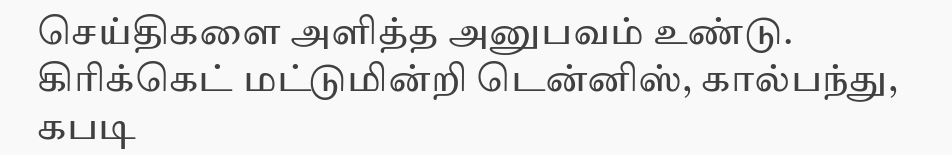செய்திகளை அளித்த அனுபவம் உண்டு. கிரிக்கெட் மட்டுமின்றி டென்னிஸ், கால்பந்து, கபடி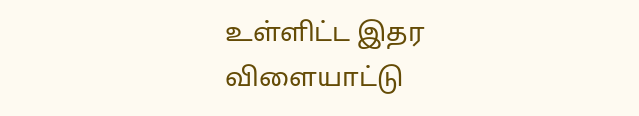உள்ளிட்ட இதர விளையாட்டு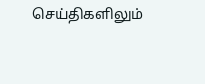செய்திகளிலும்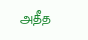அதீத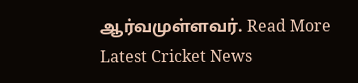ஆர்வமுள்ளவர். Read More
Latest Cricket News